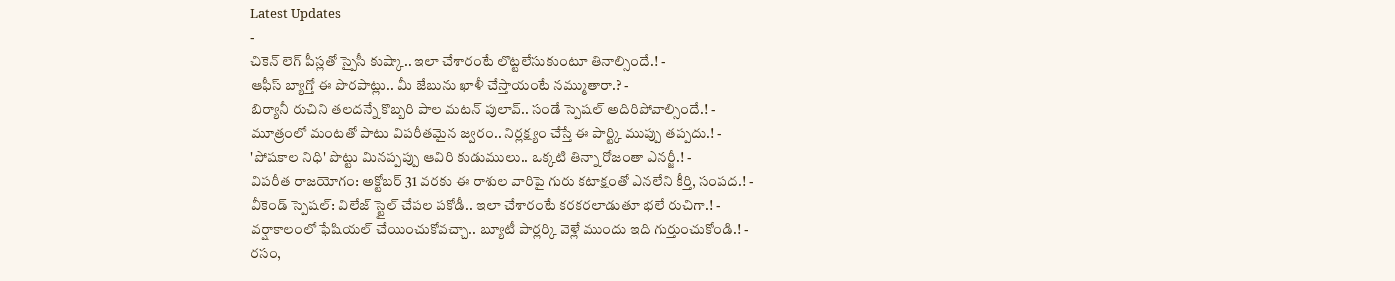Latest Updates
-
చికెన్ లెగ్ పీస్లతో స్పైసీ కుష్కా.. ఇలా చేశారంటే లొట్టలేసుకుంటూ తినాల్సిందే.! -
ఆఫీస్ బ్యాగ్తో ఈ పొరపాట్లు.. మీ జేబును ఖాళీ చేస్తాయంటే నమ్ముతారా.? -
బిర్యానీ రుచిని తలదన్నే కొబ్బరి పాల మటన్ పులావ్.. సండే స్పెషల్ అదిరిపోవాల్సిందే.! -
మూత్రంలో మంటతో పాటు విపరీతమైన జ్వరం.. నిర్లక్ష్యం చేస్తే ఈ పార్ట్కి ముప్పు తప్పదు.! -
'పోషకాల నిధి' పొట్టు మినప్పప్పు ఆవిరి కుడుములు.. ఒక్కటి తిన్నా రోజంతా ఎనర్జీ.! -
విపరీత రాజయోగం: అక్టోబర్ 31 వరకు ఈ రాశుల వారిపై గురు కటాక్షంతో ఎనలేని కీర్తి, సంపద.! -
వీకెండ్ స్పెషల్: విలేజ్ స్టైల్ చేపల పకోడీ.. ఇలా చేశారంటే కరకరలాడుతూ భలే రుచిగా.! -
వర్షాకాలంలో ఫేషియల్ చేయించుకోవచ్చా.. బ్యూటీ పార్లర్కి వెళ్లే ముందు ఇది గుర్తుంచుకోండి.! -
రసం,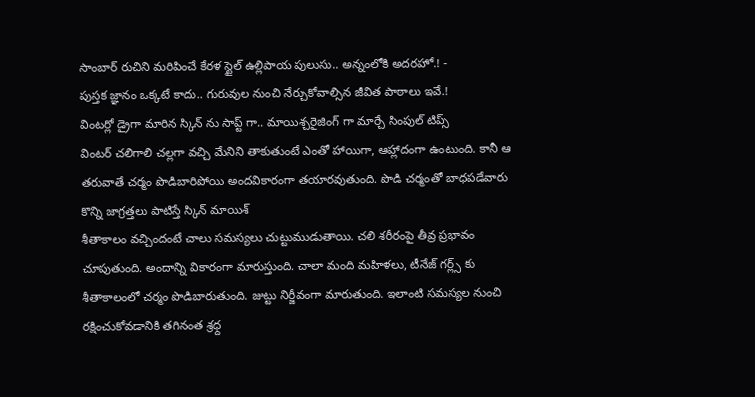సాంబార్ రుచిని మరిపించే కేరళ స్టైల్ ఉల్లిపాయ పులుసు.. అన్నంలోకి అదరహో.! -
పుస్తక జ్ఞానం ఒక్కటే కాదు.. గురువుల నుంచి నేర్చుకోవాల్సిన జీవిత పాఠాలు ఇవే.!
వింటర్లో డ్రైగా మారిన స్కిన్ ను సాప్ట్ గా.. మాయిశ్చరైజింగ్ గా మార్చే సింపుల్ టిప్స్
వింటర్ చలిగాలి చల్లగా వచ్చి మేనిని తాకుతుంటే ఎంతో హాయిగా, ఆహ్లాదంగా ఉంటుంది. కానీ ఆ తరువాతే చర్మం పొడిబారిపోయి అందవికారంగా తయారవుతుంది. పొడి చర్మంతో బాధపడేవారు కొన్ని జాగ్రత్తలు పాటిస్తే స్కిన్ మాయిశ్
శీతాకాలం వచ్చిందంటే చాలు సమస్యలు చుట్టుముడుతాయి. చలి శరీరంపై తీవ్ర ప్రభావం చూపుతుంది. అందాన్ని వికారంగా మారుస్తుంది. చాలా మంది మహిళలు, టీనేజ్ గర్ల్స్ కు శీతాకాలంలో చర్మం పొడిబారుతుంది. జుట్టు నిర్జీవంగా మారుతుంది. ఇలాంటి సమస్యల నుంచి రక్షించుకోవడానికి తగినంత శ్రధ్ద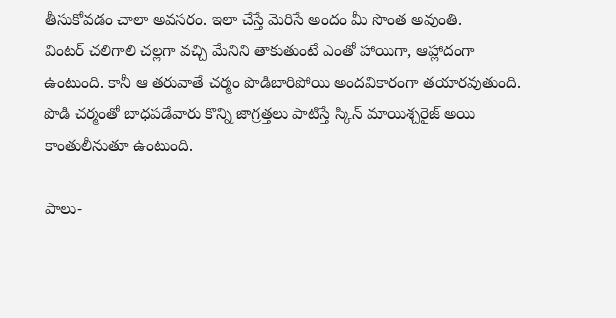తీసుకోవడం చాలా అవసరం. ఇలా చేస్తే మెరిసే అందం మీ సొంత అవుంతి.
వింటర్ చలిగాలి చల్లగా వచ్చి మేనిని తాకుతుంటే ఎంతో హాయిగా, ఆహ్లాదంగా ఉంటుంది. కానీ ఆ తరువాతే చర్మం పొడిబారిపోయి అందవికారంగా తయారవుతుంది. పొడి చర్మంతో బాధపడేవారు కొన్ని జాగ్రత్తలు పాటిస్తే స్కిన్ మాయిశ్చరైజ్ అయి కాంతులీనుతూ ఉంటుంది.

పాలు-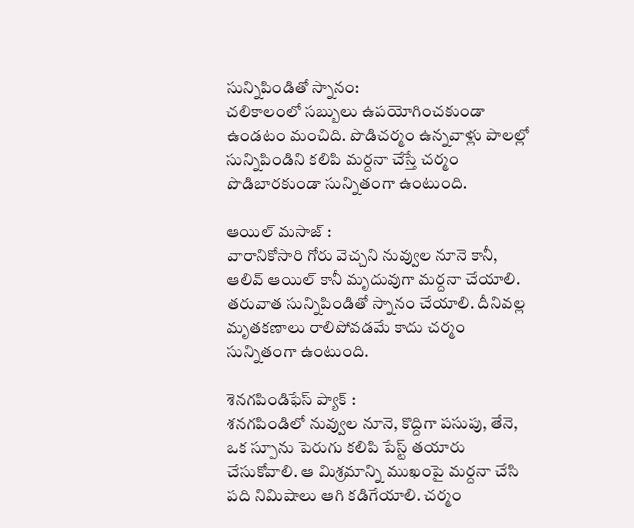సున్నిపిండితో స్నానం:
చలికాలంలో సబ్బులు ఉపయోగించకుండా ఉండటం మంచిది. పొడిచర్మం ఉన్నవాళ్లు పాలల్లో సున్నిపిండిని కలిపి మర్దనా చేస్తే చర్మం పొడిబారకుండా సున్నితంగా ఉంటుంది.

ఆయిల్ మసాజ్ :
వారానికోసారి గోరు వెచ్చని నువ్వుల నూనె కానీ, ఆలివ్ ఆయిల్ కానీ మృదువుగా మర్దనా చేయాలి. తరువాత సున్నిపిండితో స్నానం చేయాలి. దీనివల్ల మృతకణాలు రాలిపోవడమే కాదు చర్మం సున్నితంగా ఉంటుంది.

శెనగపిండిఫేస్ ప్యాక్ :
శనగపిండిలో నువ్వుల నూనె, కొద్దిగా పసుపు, తేనె, ఒక స్పూను పెరుగు కలిపి పేస్ట్ తయారు చేసుకోవాలి. ఆ మిశ్రమాన్ని ముఖంపై మర్దనా చేసి పది నిమిషాలు ఆగి కడిగేయాలి. చర్మం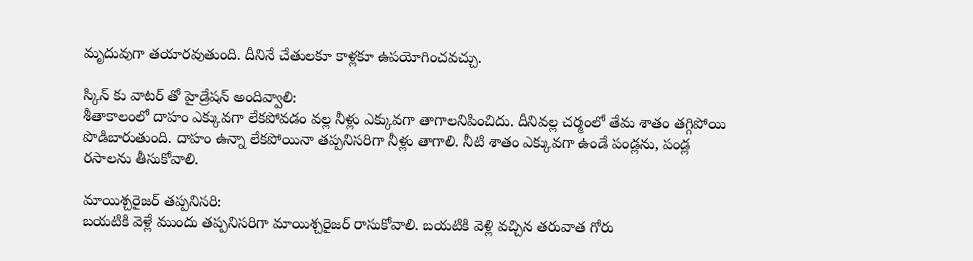మృదువుగా తయారవుతుంది. దీనినే చేతులకూ కాళ్లకూ ఉపయోగించవచ్చు.

స్కిన్ కు వాటర్ తో హైడ్రేషన్ అందివ్వాలి:
శీతాకాలంలో దాహం ఎక్కువగా లేకపోవడం వల్ల నీళ్లు ఎక్కువగా తాగాలనిపించిదు. దీనివల్ల చర్మంలో తేమ శాతం తగ్గిపోయి పొడిబారుతుంది. దాహం ఉన్నా లేకపోయినా తప్పనిసరిగా నీళ్లు తాగాలి. నీటి శాతం ఎక్కువగా ఉండే పండ్లను, పండ్ల రసాలను తీసుకోవాలి.

మాయిశ్చరైజర్ తప్పనిసరి:
బయటికి వెళ్లే ముందు తప్పనిసరిగా మాయిశ్చరైజర్ రాసుకోవాలి. బయటికి వెళ్లి వచ్చిన తరువాత గోరు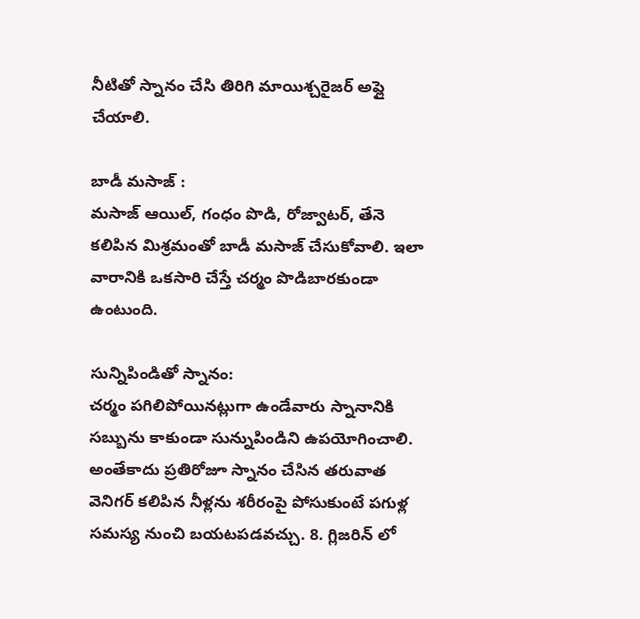నీటితో స్నానం చేసి తిరిగి మాయిశ్చరైజర్ అప్లై చేయాలి.

బాడీ మసాజ్ :
మసాజ్ ఆయిల్, గంధం పొడి, రోజ్వాటర్, తేనె కలిపిన మిశ్రమంతో బాడీ మసాజ్ చేసుకోవాలి. ఇలా వారానికి ఒకసారి చేస్తే చర్మం పొడిబారకుండా ఉంటుంది.

సున్నిపిండితో స్నానం:
చర్మం పగిలిపోయినట్లుగా ఉండేవారు స్నానానికి సబ్బును కాకుండా సున్నుపిండిని ఉపయోగించాలి. అంతేకాదు ప్రతిరోజూ స్నానం చేసిన తరువాత వెనిగర్ కలిపిన నీళ్లను శరీరంపై పోసుకుంటే పగుళ్ల సమస్య నుంచి బయటపడవచ్చు. 8. గ్లిజరిన్ లో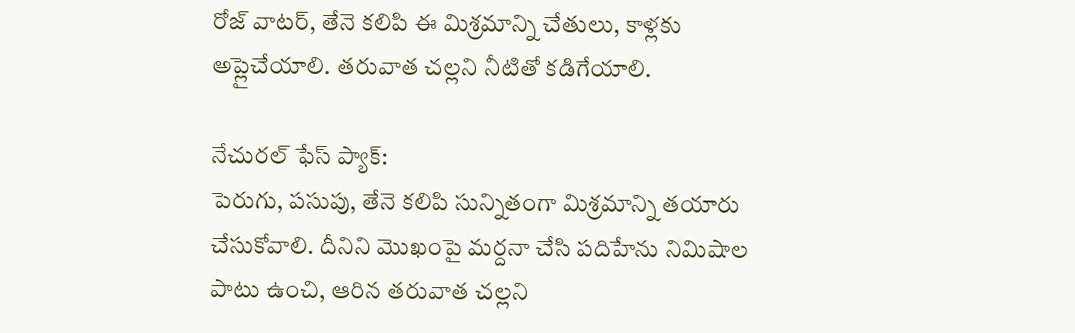రోజ్ వాటర్, తేనె కలిపి ఈ మిశ్రమాన్ని చేతులు, కాళ్లకు అప్లైచేయాలి. తరువాత చల్లని నీటితో కడిగేయాలి.

నేచురల్ ఫేస్ ప్యాక్:
పెరుగు, పసుపు, తేనె కలిపి సున్నితంగా మిశ్రమాన్ని తయారు చేసుకోవాలి. దీనిని మొఖంపై మర్దనా చేసి పదిహేను నిమిషాల పాటు ఉంచి, ఆరిన తరువాత చల్లని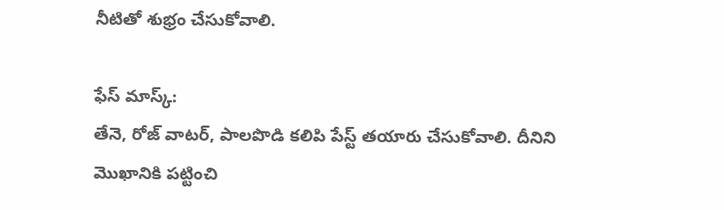నీటితో శుభ్రం చేసుకోవాలి.

ఫేస్ మాస్క్:
తేనె, రోజ్ వాటర్, పాలపొడి కలిపి పేస్ట్ తయారు చేసుకోవాలి. దీనిని మొఖానికి పట్టించి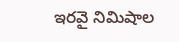ఇరవై నిమిషాల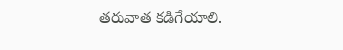తరువాత కడిగేయాలి.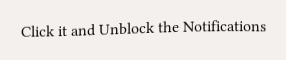Click it and Unblock the Notifications